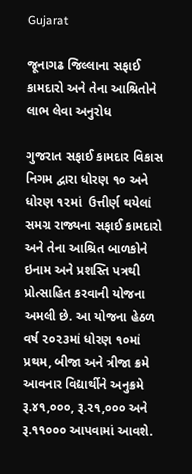Gujarat

જૂનાગઢ જિલ્લાના સફાઈ કામદારો અને તેના આશ્રિતોને લાભ લેવા અનુરોધ

ગુજરાત સફાઈ કામદાર વિકાસ નિગમ દ્વારા ધોરણ ૧૦ અને ધોરણ ૧૨માં  ઉત્તીર્ણ થયેલાં સમગ્ર રાજ્યના સફાઈ કામદારો અને તેના આશ્રિત બાળકોને ઇનામ અને પ્રશસ્તિ પત્રથી પ્રોત્સાહિત કરવાની યોજના અમલી છે. આ યોજના હેઠળ વર્ષ ૨૦૨૩માં ધોરણ ૧૦માં પ્રથમ, બીજા અને ત્રીજા ક્રમે આવનાર વિદ્યાર્થીને અનુક્રમે રૂ.૪૧,૦૦૦, રૂ.૨૧,૦૦૦ અને રૂ.૧૧૦૦૦ આપવામાં આવશે.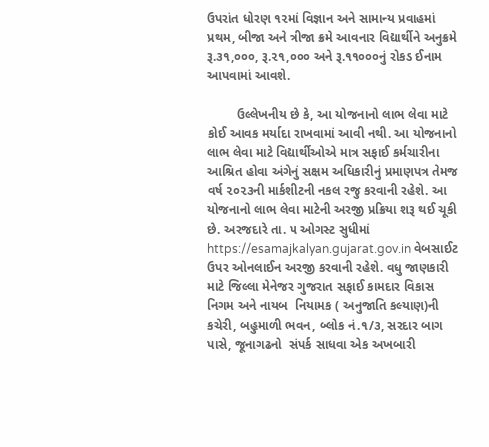ઉપરાંત ધોરણ ૧૨માં વિજ્ઞાન અને સામાન્ય પ્રવાહમાં પ્રથમ, બીજા અને ત્રીજા ક્રમે આવનાર વિદ્યાર્થીને અનુક્રમે રૂ.૩૧,૦૦૦, રૂ.૨૧,૦૦૦ અને રૂ.૧૧૦૦૦નું રોકડ ઈનામ આપવામાં આવશે.

        ઉલ્લેખનીય છે કે, આ યોજનાનો લાભ લેવા માટે કોઈ આવક મર્યાદા રાખવામાં આવી નથી. આ યોજનાનો લાભ લેવા માટે વિદ્યાર્થીઓએ માત્ર સફાઈ કર્મચારીના આશ્રિત હોવા અંગેનું સક્ષમ અધિકારીનું પ્રમાણપત્ર તેમજ વર્ષ ૨૦૨૩ની માર્કશીટની નકલ રજુ કરવાની રહેશે. આ યોજનાનો લાભ લેવા માટેની અરજી પ્રક્રિયા શરૂ થઈ ચૂકી છે. અરજદારે તા. ૫ ઓગસ્ટ સુધીમાં https://esamajkalyan.gujarat.gov.in વેબસાઈટ ઉપર ઓનલાઈન અરજી કરવાની રહેશે. વધુ જાણકારી માટે જિલ્લા મેનેજર ગુજરાત સફાઈ કામદાર વિકાસ નિગમ અને નાયબ  નિયામક ( અનુજાતિ કલ્યાણ)ની કચેરી, બહુમાળી ભવન, બ્લોક નં.૧/૩, સરદાર બાગ પાસે, જૂનાગઢનો  સંપર્ક સાધવા એક અખબારી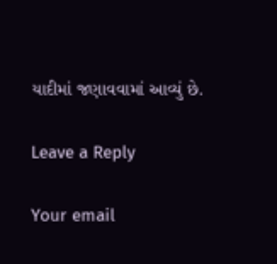યાદીમાં જણાવવામાં આવ્યું છે.

Leave a Reply

Your email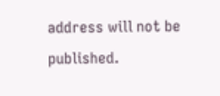address will not be published.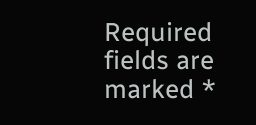Required fields are marked *